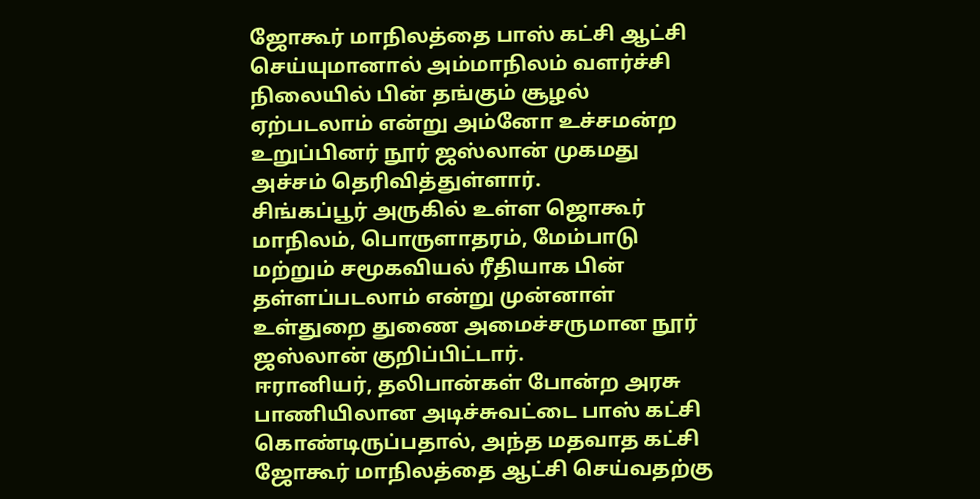ஜோகூர் மாநிலத்தை பாஸ் கட்சி ஆட்சி செய்யுமானால் அம்மாநிலம் வளர்ச்சி நிலையில் பின் தங்கும் சூழல் ஏற்படலாம் என்று அம்னோ உச்சமன்ற உறுப்பினர் நூர் ஜஸ்லான் முகமது அச்சம் தெரிவித்துள்ளார்.
சிங்கப்பூர் அருகில் உள்ள ஜொகூர் மாநிலம், பொருளாதரம், மேம்பாடு மற்றும் சமூகவியல் ரீதியாக பின் தள்ளப்படலாம் என்று முன்னாள் உள்துறை துணை அமைச்சருமான நூர் ஜஸ்லான் குறிப்பிட்டார்.
ஈரானியர், தலிபான்கள் போன்ற அரசு பாணியிலான அடிச்சுவட்டை பாஸ் கட்சி கொண்டிருப்பதால், அந்த மதவாத கட்சி ஜோகூர் மாநிலத்தை ஆட்சி செய்வதற்கு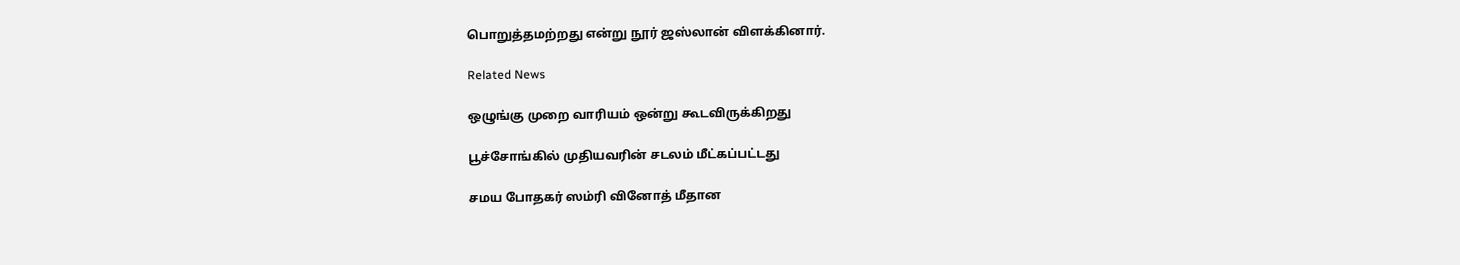பொறுத்தமற்றது என்று நூர் ஜஸ்லான் விளக்கினார்.

Related News

ஒழுங்கு முறை வாரியம் ஒன்று கூடவிருக்கிறது

பூச்சோங்கில் முதியவரின் சடலம் மீட்கப்பட்டது

சமய போதகர் ஸம்ரி வினோத் மீதான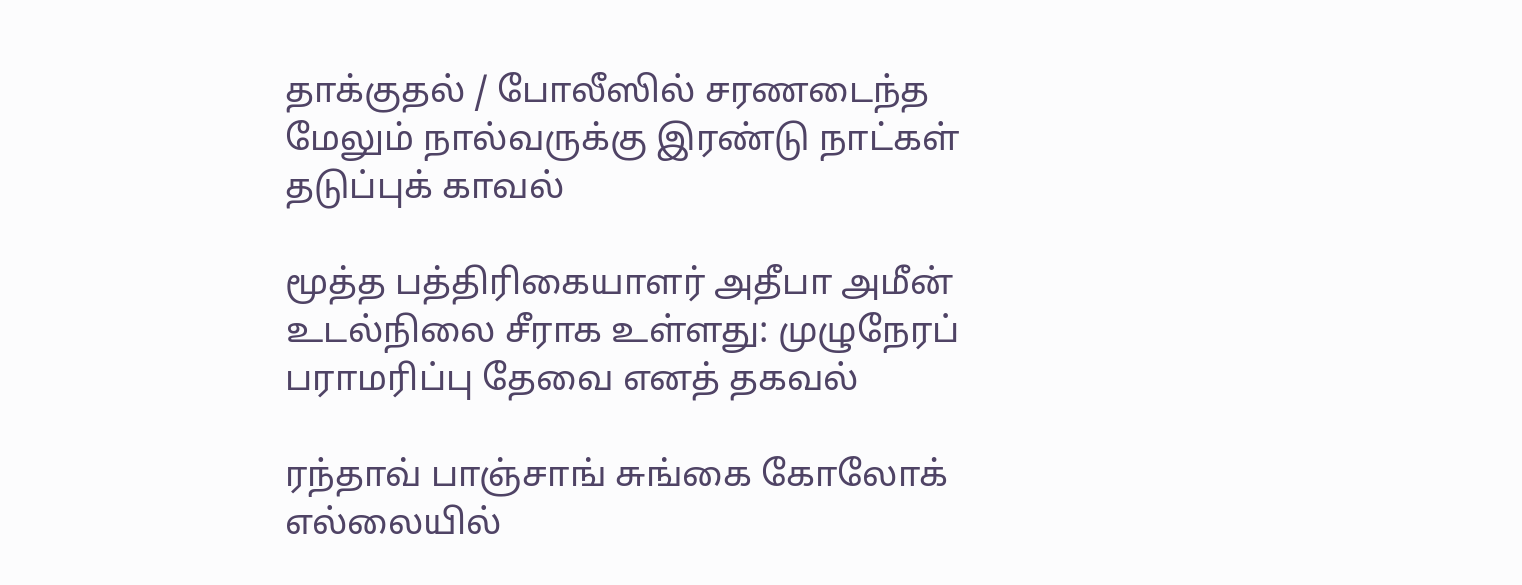தாக்குதல் / போலீஸில் சரணடைந்த மேலும் நால்வருக்கு இரண்டு நாட்கள் தடுப்புக் காவல்

மூத்த பத்திரிகையாளர் அதீபா அமீன் உடல்நிலை சீராக உள்ளது: முழுநேரப் பராமரிப்பு தேவை எனத் தகவல்

ரந்தாவ் பாஞ்சாங் சுங்கை கோலோக் எல்லையில்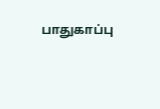பாதுகாப்பு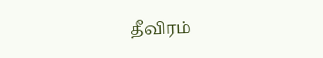தீவிரம்